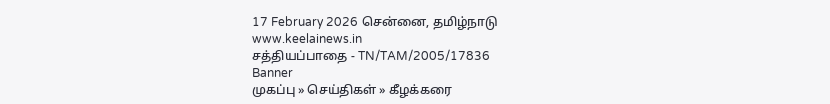17 February 2026 சென்னை, தமிழ்நாடு
www.keelainews.in
சத்தியப்பாதை - TN/TAM/2005/17836
Banner
முகப்பு » செய்திகள் » கீழக்கரை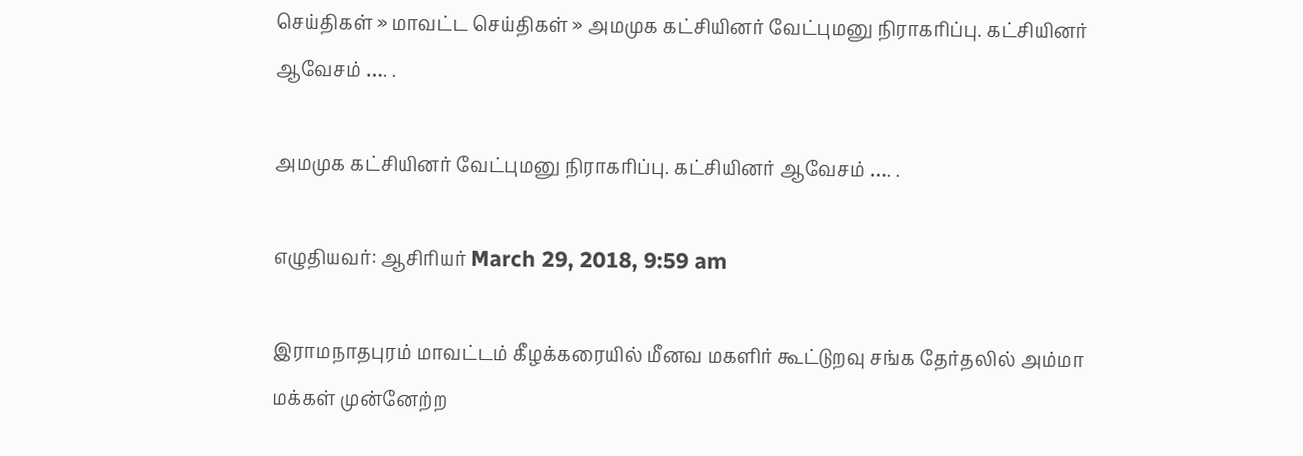செய்திகள் » மாவட்ட செய்திகள் » அமமுக கட்சியினர் வேட்புமனு நிராகரிப்பு. கட்சியினர் ஆவேசம் …. .

அமமுக கட்சியினர் வேட்புமனு நிராகரிப்பு. கட்சியினர் ஆவேசம் …. .

எழுதியவர்: ஆசிரியர் March 29, 2018, 9:59 am

இராமநாதபுரம் மாவட்டம் கீழக்கரையில் மீனவ மகளிர் கூட்டுறவு சங்க தேர்தலில் அம்மா மக்கள் முன்னேற்ற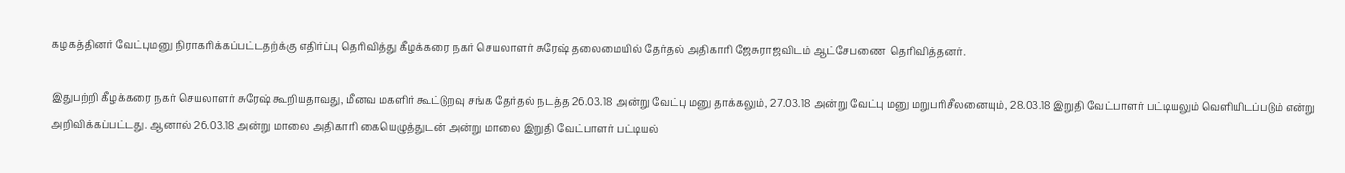கழகத்தினர் வேட்புமனு நிராகரிக்கப்பட்டதற்க்கு எதிர்ப்பு தெரிவித்து கீழக்கரை நகர் செயலாளர் சுரேஷ் தலைமையில் தேர்தல் அதிகாரி ஜேசுராஜவிடம் ஆட்சேபணை  தெரிவித்தனர்.

இதுபற்றி கீழக்கரை நகர் செயலாளர் சுரேஷ் கூறியதாவது, மீனவ மகளிர் கூட்டுறவு சங்க தேர்தல் நடத்த 26.03.18 அன்று வேட்பு மனு தாக்கலும், 27.03.18 அன்று வேட்பு மனு மறுபரிசீலனையும், 28.03.18 இறுதி வேட்பாளர் பட்டியலும் வெளியிடப்படும் என்று அறிவிக்கப்பட்டது. ஆனால் 26.03.18 அன்று மாலை அதிகாரி கையெழுத்துடன் அன்று மாலை இறுதி வேட்பாளர் பட்டியல்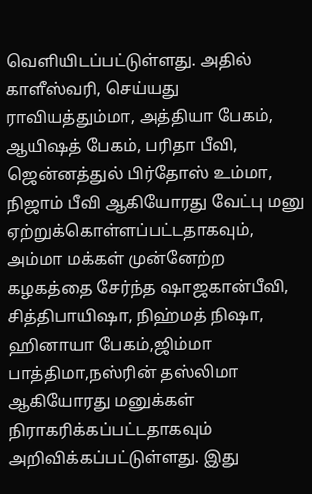வெளியிடப்பட்டுள்ளது. அதில் காளீஸ்வரி, செய்யது ராவியத்தும்மா, அத்தியா பேகம், ஆயிஷத் பேகம், பரிதா பீவி, ஜென்னத்துல் பிர்தோஸ் உம்மா, நிஜாம் பீவி ஆகியோரது வேட்பு மனு ஏற்றுக்கொள்ளப்பட்டதாகவும், அம்மா மக்கள் முன்னேற்ற கழகத்தை சேர்ந்த ஷாஜகான்பீவி, சித்திபாயிஷா, நிஹ்மத் நிஷா, ஹினாயா பேகம்,ஜிம்மா பாத்திமா,நஸ்ரின் தஸ்லிமா ஆகியோரது மனுக்கள் நிராகரிக்கப்பட்டதாகவும் அறிவிக்கப்பட்டுள்ளது. இது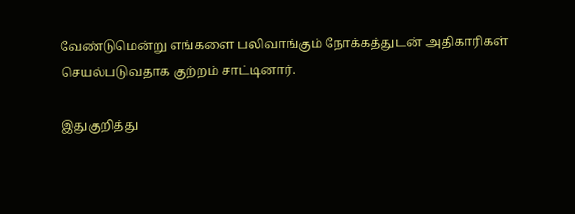வேண்டுமென்று எங்களை பலிவாங்கும் நோக்கத்துடன் அதிகாரிகள் செயல்படுவதாக குற்றம் சாட்டினார்.

இதுகுறித்து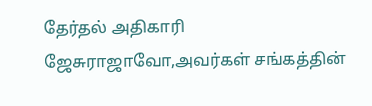தேர்தல் அதிகாரி ஜேசுராஜாவோ,அவர்கள் சங்கத்தின்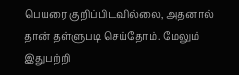பெயரை குறிப்பிடவில்லை, அதனால் தான் தள்ளுபடி செய்தோம். மேலும் இதுபற்றி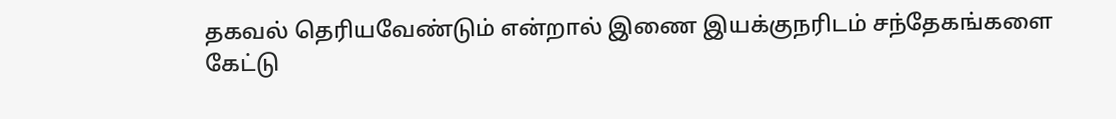தகவல் தெரியவேண்டும் என்றால் இணை இயக்குநரிடம் சந்தேகங்களை கேட்டு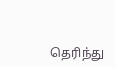தெரிந்து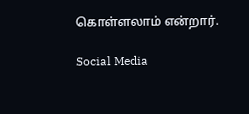கொள்ளலாம் என்றார்.

Social Media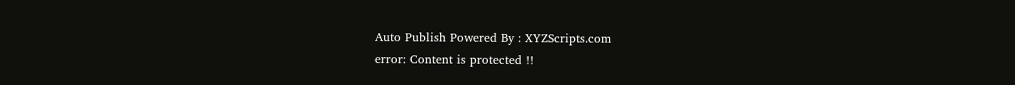Auto Publish Powered By : XYZScripts.com
error: Content is protected !!